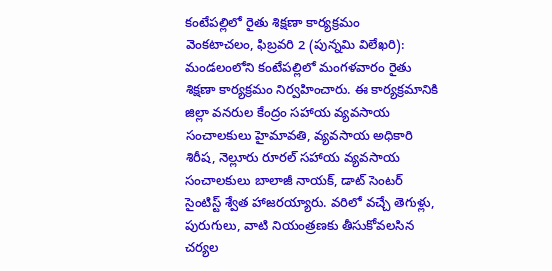కంటేపల్లిలో రైతు శిక్షణా కార్యక్రమం
వెంకటాచలం, ఫిబ్రవరి 2 (పున్నమి విలేఖరి):
మండలంలోని కంటేపల్లిలో మంగళవారం రైతు శిక్షణా కార్యక్రమం నిర్వహించారు. ఈ కార్యక్రమానికి జిల్లా వనరుల కేంద్రం సహాయ వ్యవసాయ సంచాలకులు హైమావతి, వ్యవసాయ అధికారి శిరీష, నెల్లూరు రూరల్ సహాయ వ్యవసాయ సంచాలకులు బాలాజీ నాయక్, డాట్ సెంటర్ సైంటిస్ట్ శ్వేత హాజరయ్యారు. వరిలో వచ్చే తెగుళ్లు, పురుగులు, వాటి నియంత్రణకు తీసుకోవలసిన చర్యల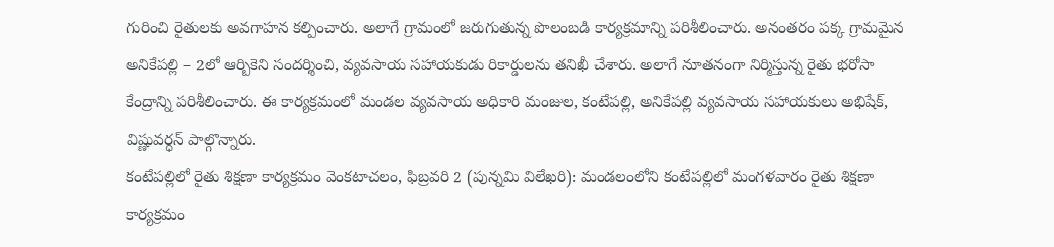గురించి రైతులకు అవగాహన కల్పించారు. అలాగే గ్రామంలో జరుగుతున్న పొలంబడి కార్యక్రమాన్ని పరిశీలించారు. అనంతరం పక్క గ్రామమైన అనికేపల్లి – 2లో ఆర్బికెని సందర్శించి, వ్యవసాయ సహాయకుడు రికార్డులను తనిఖీ చేశారు. అలాగే నూతనంగా నిర్మిస్తున్న రైతు భరోసా కేంద్రాన్ని పరిశీలించారు. ఈ కార్యక్రమంలో మండల వ్యవసాయ అధికారి మంజుల, కంటేపల్లి, అనికేపల్లి వ్యవసాయ సహాయకులు అభిషేక్, విష్ణువర్ధన్ పాల్గొన్నారు.
కంటేపల్లిలో రైతు శిక్షణా కార్యక్రమం వెంకటాచలం, ఫిబ్రవరి 2 (పున్నమి విలేఖరి): మండలంలోని కంటేపల్లిలో మంగళవారం రైతు శిక్షణా కార్యక్రమం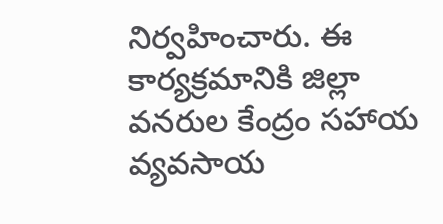నిర్వహించారు. ఈ కార్యక్రమానికి జిల్లా వనరుల కేంద్రం సహాయ వ్యవసాయ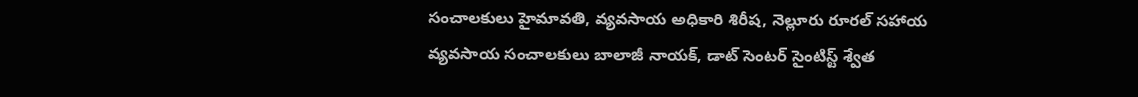సంచాలకులు హైమావతి, వ్యవసాయ అధికారి శిరీష, నెల్లూరు రూరల్ సహాయ వ్యవసాయ సంచాలకులు బాలాజీ నాయక్, డాట్ సెంటర్ సైంటిస్ట్ శ్వేత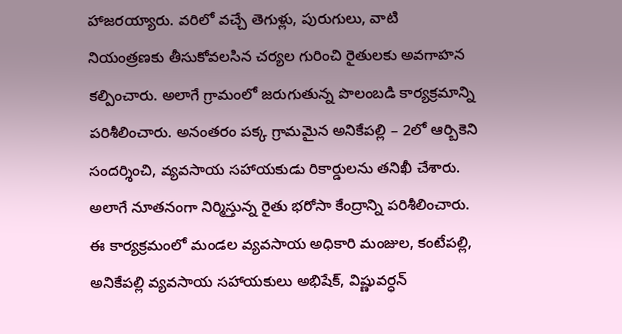హాజరయ్యారు. వరిలో వచ్చే తెగుళ్లు, పురుగులు, వాటి నియంత్రణకు తీసుకోవలసిన చర్యల గురించి రైతులకు అవగాహన కల్పించారు. అలాగే గ్రామంలో జరుగుతున్న పొలంబడి కార్యక్రమాన్ని పరిశీలించారు. అనంతరం పక్క గ్రామమైన అనికేపల్లి – 2లో ఆర్బికెని సందర్శించి, వ్యవసాయ సహాయకుడు రికార్డులను తనిఖీ చేశారు. అలాగే నూతనంగా నిర్మిస్తున్న రైతు భరోసా కేంద్రాన్ని పరిశీలించారు. ఈ కార్యక్రమంలో మండల వ్యవసాయ అధికారి మంజుల, కంటేపల్లి, అనికేపల్లి వ్యవసాయ సహాయకులు అభిషేక్, విష్ణువర్ధన్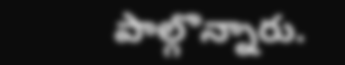పాల్గొన్నారు.